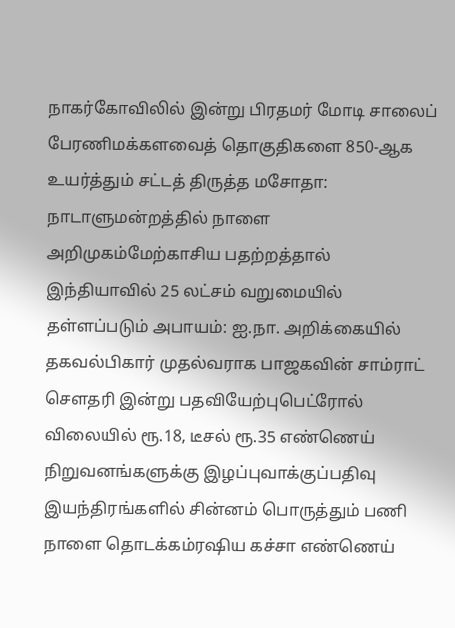நாகர்கோவிலில் இன்று பிரதமர் மோடி சாலைப் பேரணிமக்களவைத் தொகுதிகளை 850-ஆக உயர்த்தும் சட்டத் திருத்த மசோதா: நாடாளுமன்றத்தில் நாளை அறிமுகம்மேற்காசிய பதற்றத்தால் இந்தியாவில் 25 லட்சம் வறுமையில் தள்ளப்படும் அபாயம்: ஐ.நா. அறிக்கையில் தகவல்பிகார் முதல்வராக பாஜகவின் சாம்ராட் செளதரி இன்று பதவியேற்புபெட்ரோல் விலையில் ரூ.18, டீசல் ரூ.35 எண்ணெய் நிறுவனங்களுக்கு இழப்புவாக்குப்பதிவு இயந்திரங்களில் சின்னம் பொருத்தும் பணி நாளை தொடக்கம்ரஷிய கச்சா எண்ணெய்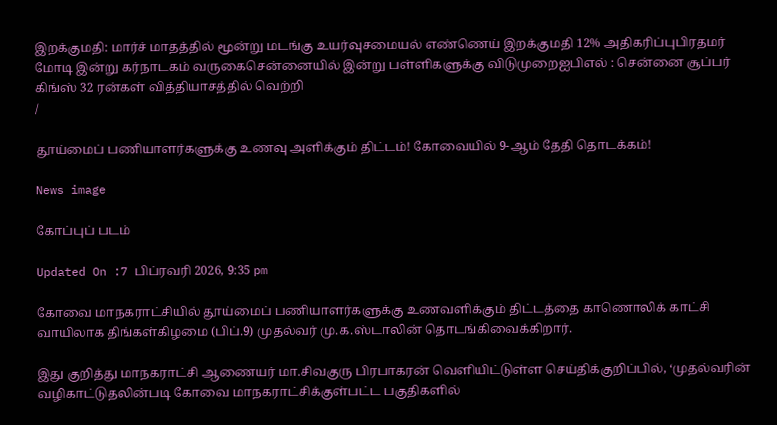இறக்குமதி: மார்ச் மாதத்தில் மூன்று மடங்கு உயர்வுசமையல் எண்ணெய் இறக்குமதி 12% அதிகரிப்புபிரதமர் மோடி இன்று கர்நாடகம் வருகைசென்னையில் இன்று பள்ளிகளுக்கு விடுமுறைஐபிஎல் : சென்னை சூப்பர் கிங்ஸ் 32 ரன்கள் வித்தியாசத்தில் வெற்றி
/

தூய்மைப் பணியாளர்களுக்கு உணவு அளிக்கும் திட்டம்! கோவையில் 9-ஆம் தேதி தொடக்கம்!

News image

கோப்புப் படம்

Updated On :7 பிப்ரவரி 2026, 9:35 pm

கோவை மாநகராட்சியில் தூய்மைப் பணியாளர்களுக்கு உணவளிக்கும் திட்டத்தை காணொலிக் காட்சி வாயிலாக திங்கள்கிழமை (பிப்.9) முதல்வர் மு.க.ஸ்டாலின் தொடங்கிவைக்கிறார்.

இது குறித்து மாநகராட்சி ஆணையர் மா.சிவகுரு பிரபாகரன் வெளியிட்டுள்ள செய்திக்குறிப்பில், ‘முதல்வரின் வழிகாட்டுதலின்படி கோவை மாநகராட்சிக்குள்பட்ட பகுதிகளில்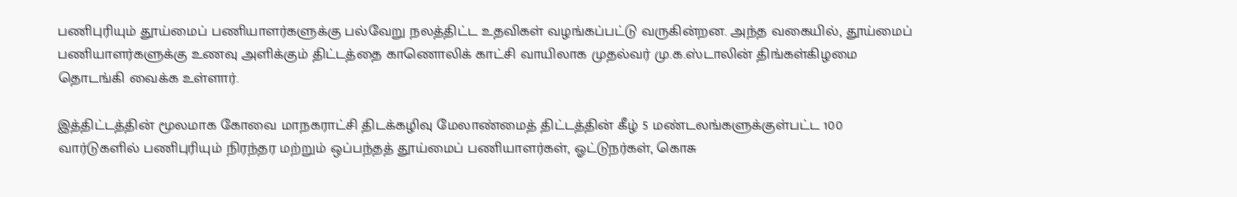பணிபுரியும் தூய்மைப் பணியாளர்களுக்கு பல்வேறு நலத்திட்ட உதவிகள் வழங்கப்பட்டு வருகின்றன. அந்த வகையில், தூய்மைப் பணியாளர்களுக்கு உணவு அளிக்கும் திட்டத்தை காணொலிக் காட்சி வாயிலாக முதல்வர் மு.க.ஸ்டாலின் திங்கள்கிழமை தொடங்கி வைக்க உள்ளார்.

இத்திட்டத்தின் மூலமாக கோவை மாநகராட்சி திடக்கழிவு மேலாண்மைத் திட்டத்தின் கீழ் 5 மண்டலங்களுக்குள்பட்ட 100 வார்டுகளில் பணிபுரியும் நிரந்தர மற்றும் ஒப்பந்தத் தூய்மைப் பணியாளர்கள், ஓட்டுநர்கள், கொசு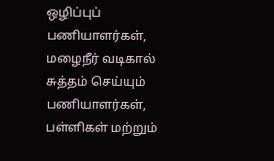ஒழிப்புப் பணியாளர்கள், மழைநீர் வடிகால் சுத்தம் செய்யும் பணியாளர்கள், பள்ளிகள் மற்றும்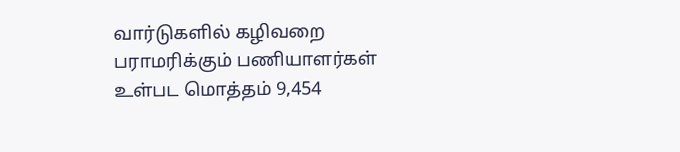வார்டுகளில் கழிவறை பராமரிக்கும் பணியாளர்கள் உள்பட மொத்தம் 9,454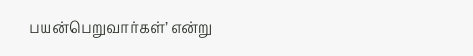பயன்பெறுவார்கள்’ என்று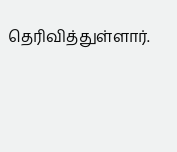தெரிவித்துள்ளார்.